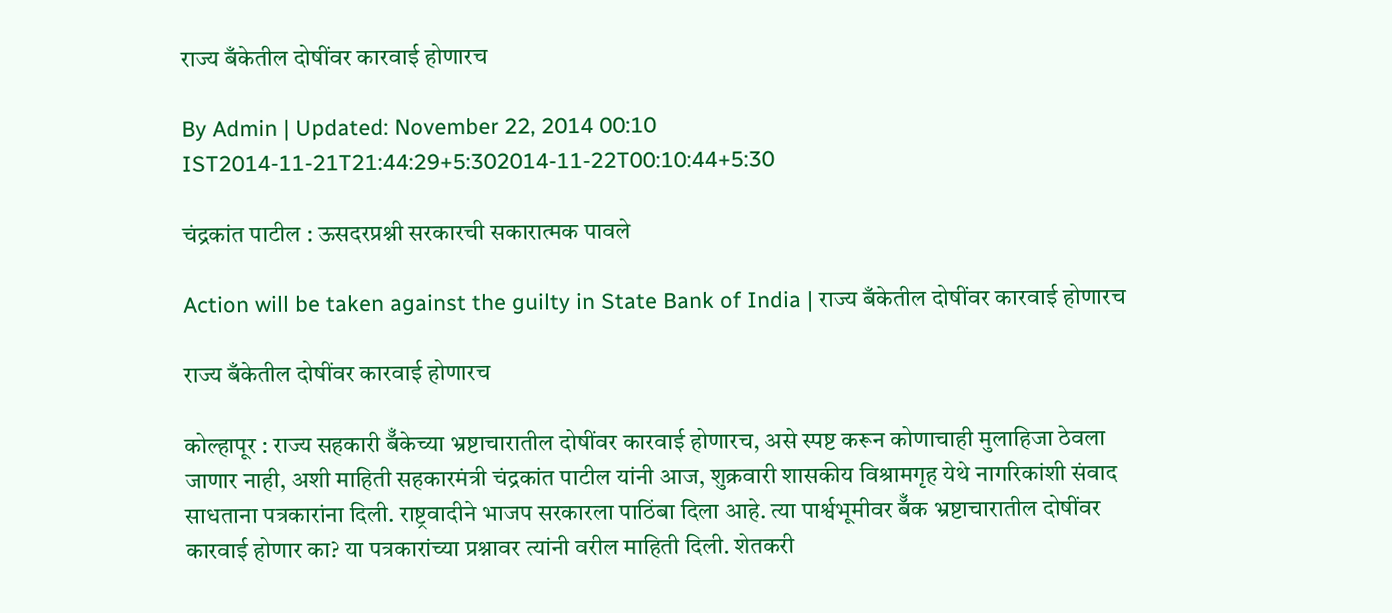राज्य बँकेतील दोषींवर कारवाई होणारच

By Admin | Updated: November 22, 2014 00:10 IST2014-11-21T21:44:29+5:302014-11-22T00:10:44+5:30

चंद्रकांत पाटील : ऊसदरप्रश्नी सरकारची सकारात्मक पावले

Action will be taken against the guilty in State Bank of India | राज्य बँकेतील दोषींवर कारवाई होणारच

राज्य बँकेतील दोषींवर कारवाई होणारच

कोल्हापूर : राज्य सहकारी बॅँकेच्या भ्रष्टाचारातील दोषींवर कारवाई होणारच, असे स्पष्ट करून कोणाचाही मुलाहिजा ठेवला जाणार नाही, अशी माहिती सहकारमंत्री चंद्रकांत पाटील यांनी आज, शुक्रवारी शासकीय विश्रामगृह येथे नागरिकांशी संवाद साधताना पत्रकारांना दिली. राष्ट्रवादीने भाजप सरकारला पाठिंबा दिला आहे. त्या पार्श्वभूमीवर बॅँक भ्रष्टाचारातील दोषींवर कारवाई होणार का? या पत्रकारांच्या प्रश्नावर त्यांनी वरील माहिती दिली. शेतकरी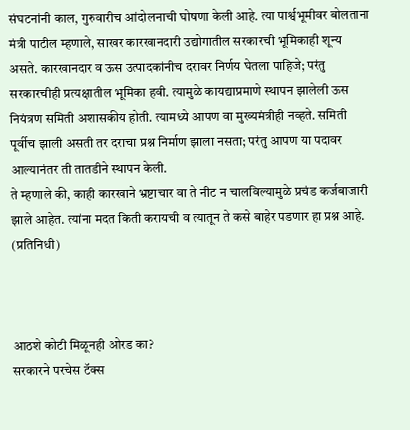संघटनांनी काल, गुरुवारीच आंदोलनाची घोषणा केली आहे. त्या पार्श्वभूमीवर बोलताना मंत्री पाटील म्हणाले, साखर कारखानदारी उद्योगातील सरकारची भूमिकाही शून्य असते. कारखानदार व ऊस उत्पादकांनीच दरावर निर्णय घेतला पाहिजे; परंतु सरकारचीही प्रत्यक्षातील भूमिका हवी. त्यामुळे कायद्याप्रमाणे स्थापन झालेली ऊस नियंत्रण समिती अशासकीय होती. त्यामध्ये आपण वा मुख्यमंत्रीही नव्हते. समिती पूर्वीच झाली असती तर दराचा प्रश्न निर्माण झाला नसता; परंतु आपण या पदावर आल्यानंतर ती तातडीने स्थापन केली.
ते म्हणाले की, काही कारखाने भ्रष्टाचार वा ते नीट न चालविल्यामुळे प्रचंड कर्जबाजारी झाले आहेत. त्यांना मदत किती करायची व त्यातून ते कसे बाहेर पडणार हा प्रश्न आहे. (प्रतिनिधी)



आठशे कोटी मिळूनही ओरड का?
सरकारने परचेस टॅक्स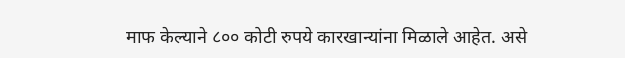माफ केल्याने ८०० कोटी रुपये कारखान्यांना मिळाले आहेत. असे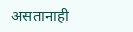असतानाही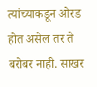त्यांच्याकडून ओरड होत असेल तर ते बरोबर नाही. साखर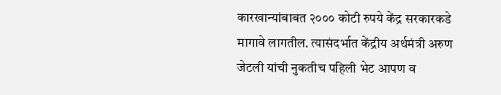कारखान्यांबाबत २००० कोटी रुपये केंद्र सरकारकडे मागावे लागतील. त्यासंदर्भात केंद्रीय अर्थमंत्री अरुण जेटली यांची नुकतीच पहिली भेट आपण व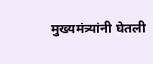मुख्यमंत्र्यांनी घेतली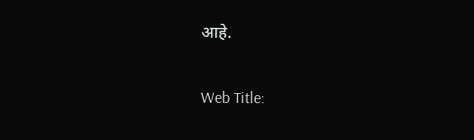आहे.

Web Title: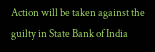Action will be taken against the guilty in State Bank of India